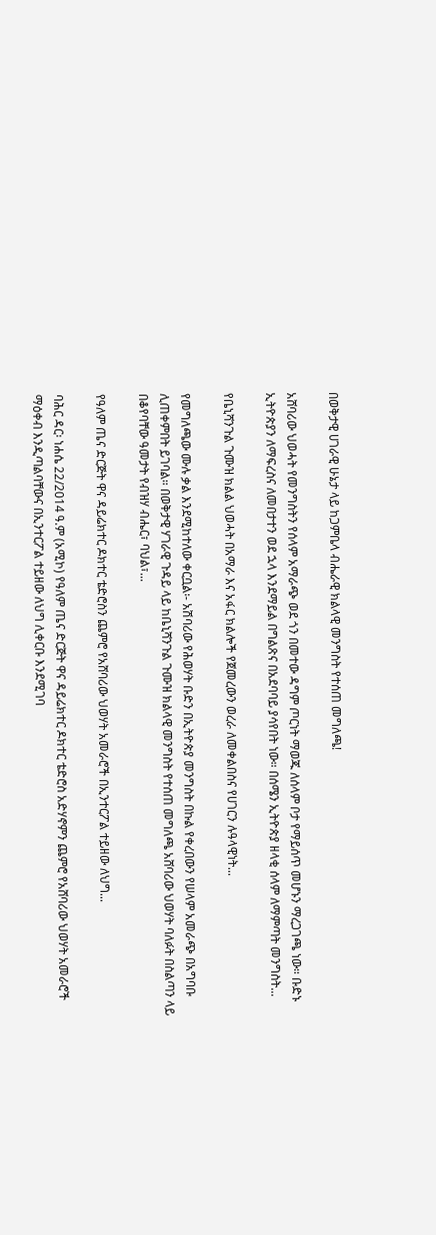በወቅታዊ ሀገራዊ ሁኔታ ላይ ከጋምቤላ ብሔራዊ ክልላዊ መንግስት የተሰጠ መግለጫ!

አሸባሪው ህወሓት የመንግስትን የሰላም አማራጭ ወደ ጎን በመተው ዳግም ጦርነት ማወጁ ለሰላም ቦታ የማይሰጥ መሆኑን ማረጋገጫ ነው። ቡድኑ ኢትዮጵያን ለማፍረስና ለመበታተን ወደ ኋላ እንደማይል በግልጽና በአደባባይ ያሳየበት ነው። በሰሜን ኢትዮጵያ ዘላቂ ሰላም ለማምጣት መንግስት...

የቤኒሻንጉል ጉሙዝ ክልል ህወሓት በአማራ እና አፋር ክልሎች የጀመረውን ወረራ ለመቀልበስና የሀገርን ሉዓላዊነት...

የመግለጫው ሙሉ ቃል እንደሚከተለው ቀርቧል፡- አሽባሪው የሕወሃት ቡድን በኢትዮጵያ መንግስት በኩል የቀረበውን የሠላም አመራጭ በአግባቡ ሊጠቀምበት ይገባል። በወቅታዊ ሃገራዊ ጉዳይ ላይ ከቤኒሻንጉል ጉሙዝ ክልላዊ መንግስት የተሰጠ መግለጫ አሸባሪው ህወሃት ባለፉት በስልጣን ላይ በቆየባቸው ዓመታት የብዝሃ ብሔር፣ ባህል፣...

የዓለም ጤና ድርጅት ዋና ዳይሬክተር ዶክተር ቴድሮስን ጨምሮ የአሸባሪው ህወሃት አመራሮች በኢንተርፖል ተይዘው ለህግ...

ባሕር ዳር፡ ነሐሴ 22/2014 ዓ.ም (አሚኮ) የዓለም ጤና ድርጅት ዋና ዳይሬክተር ዶክተር ቴድሮስ አድሃኖምን ጨምሮ የአሸባሪው ህወሃት አመራሮች ማዕቀብ እንዲጣልባቸውና በኢንተርፖል ተይዘው ለህግ ሊቀርቡ እንደሚገባ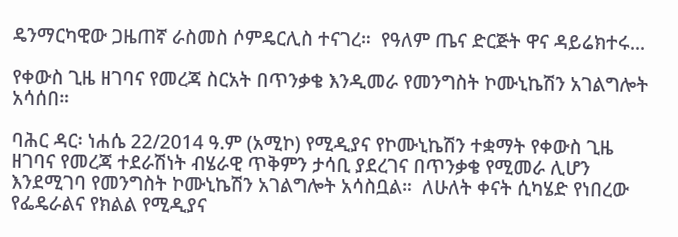ዴንማርካዊው ጋዜጠኛ ራስመስ ሶምዴርሊስ ተናገረ።  የዓለም ጤና ድርጅት ዋና ዳይሬክተሩ...

የቀውስ ጊዜ ዘገባና የመረጃ ስርአት በጥንቃቄ እንዲመራ የመንግስት ኮሙኒኬሽን አገልግሎት አሳሰበ።

ባሕር ዳር፡ ነሐሴ 22/2014 ዓ.ም (አሚኮ) የሚዲያና የኮሙኒኬሽን ተቋማት የቀውስ ጊዜ ዘገባና የመረጃ ተደራሽነት ብሄራዊ ጥቅምን ታሳቢ ያደረገና በጥንቃቄ የሚመራ ሊሆን እንደሚገባ የመንግስት ኮሙኒኬሽን አገልግሎት አሳስቧል።  ለሁለት ቀናት ሲካሄድ የነበረው የፌዴራልና የክልል የሚዲያና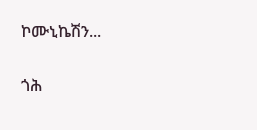ኮሙኒኬሽን...

ጎሕ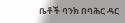ቤቶች ባንክ በባሕር ዳር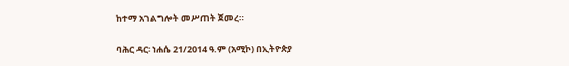ከተማ አገልግሎት መሥጠት ጀመረ።

ባሕር ዳር፡ ነሐሴ 21/2014 ዓ.ም (አሚኮ) በኢትዮጵያ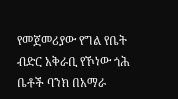የመጀመሪያው የግል የቤት ብድር አቅራቢ የኾነው ጎሕ ቤቶች ባንክ በአማራ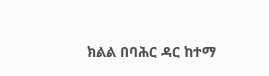ክልል በባሕር ዳር ከተማ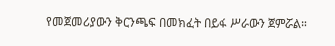የመጀመሪያውን ቅርንጫፍ በመክፈት በይፋ ሥራውን ጀምሯል።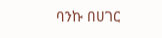ባንኩ በሀገር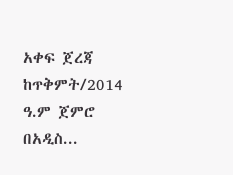አቀፍ ጀረጃ ከጥቅምት/2014 ዓ.ም ጀምሮ በአዲስ...